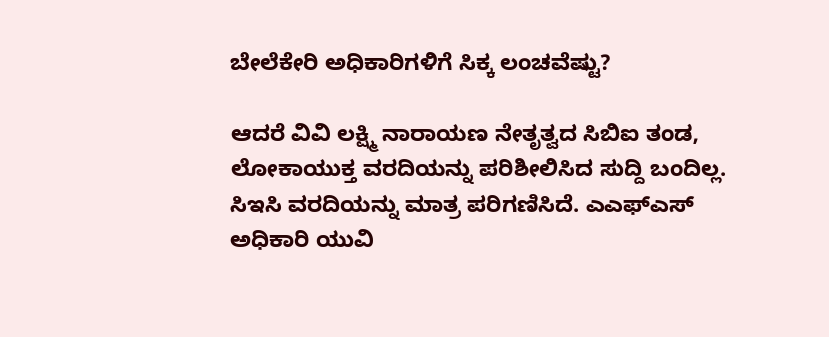ಬೇಲೆಕೇರಿ ಅಧಿಕಾರಿಗಳಿಗೆ ಸಿಕ್ಕ ಲಂಚವೆಷ್ಟು?

ಆದರೆ ವಿವಿ ಲಕ್ಷ್ಮಿ ನಾರಾಯಣ ನೇತೃತ್ವದ ಸಿಬಿಐ ತಂಡ, ಲೋಕಾಯುಕ್ತ ವರದಿಯನ್ನು ಪರಿಶೀಲಿಸಿದ ಸುದ್ದಿ ಬಂದಿಲ್ಲ. ಸಿಇಸಿ ವರದಿಯನ್ನು ಮಾತ್ರ ಪರಿಗಣಿಸಿದೆ. ಎಎಫ್ಎಸ್ ಅಧಿಕಾರಿ ಯುವಿ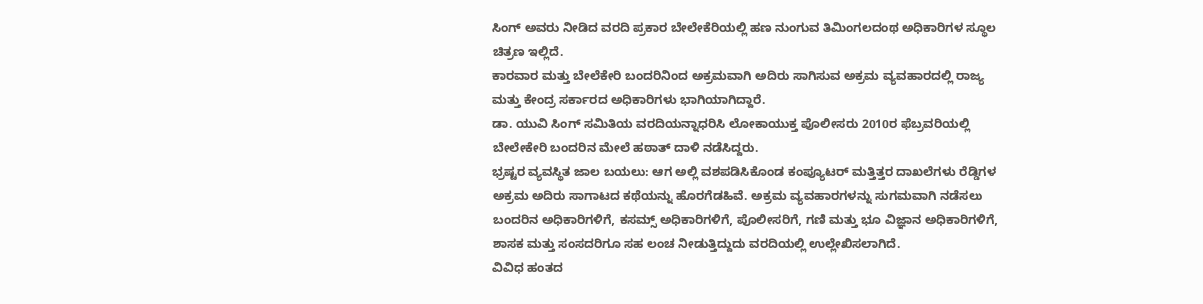ಸಿಂಗ್ ಅವರು ನೀಡಿದ ವರದಿ ಪ್ರಕಾರ ಬೇಲೇಕೆರಿಯಲ್ಲಿ ಹಣ ನುಂಗುವ ತಿಮಿಂಗಲದಂಥ ಅಧಿಕಾರಿಗಳ ಸ್ಥೂಲ ಚಿತ್ರಣ ಇಲ್ಲಿದೆ.
ಕಾರವಾರ ಮತ್ತು ಬೇಲೆಕೇರಿ ಬಂದರಿನಿಂದ ಅಕ್ರಮವಾಗಿ ಅದಿರು ಸಾಗಿಸುವ ಅಕ್ರಮ ವ್ಯವಹಾರದಲ್ಲಿ ರಾಜ್ಯ ಮತ್ತು ಕೇಂದ್ರ ಸರ್ಕಾರದ ಅಧಿಕಾರಿಗಳು ಭಾಗಿಯಾಗಿದ್ದಾರೆ.
ಡಾ. ಯುವಿ ಸಿಂಗ್ ಸಮಿತಿಯ ವರದಿಯನ್ನಾಧರಿಸಿ ಲೋಕಾಯುಕ್ತ ಪೊಲೀಸರು 2010ರ ಫೆಬ್ರವರಿಯಲ್ಲಿ ಬೇಲೇಕೇರಿ ಬಂದರಿನ ಮೇಲೆ ಹಠಾತ್ ದಾಳಿ ನಡೆಸಿದ್ದರು.
ಭ್ರಷ್ಟರ ವ್ಯವಸ್ಥಿತ ಜಾಲ ಬಯಲು: ಆಗ ಅಲ್ಲಿ ವಶಪಡಿಸಿಕೊಂಡ ಕಂಪ್ಯೂಟರ್ ಮತ್ತಿತ್ತರ ದಾಖಲೆಗಳು ರೆಡ್ಡಿಗಳ ಅಕ್ರಮ ಅದಿರು ಸಾಗಾಟದ ಕಥೆಯನ್ನು ಹೊರಗೆಡಹಿವೆ. ಅಕ್ರಮ ವ್ಯವಹಾರಗಳನ್ನು ಸುಗಮವಾಗಿ ನಡೆಸಲು ಬಂದರಿನ ಅಧಿಕಾರಿಗಳಿಗೆ, ಕಸಮ್ಸ್ ಅಧಿಕಾರಿಗಳಿಗೆ, ಪೊಲೀಸರಿಗೆ, ಗಣಿ ಮತ್ತು ಭೂ ವಿಜ್ಞಾನ ಅಧಿಕಾರಿಗಳಿಗೆ, ಶಾಸಕ ಮತ್ತು ಸಂಸದರಿಗೂ ಸಹ ಲಂಚ ನೀಡುತ್ತಿದ್ದುದು ವರದಿಯಲ್ಲಿ ಉಲ್ಲೇಖಿಸಲಾಗಿದೆ.
ವಿವಿಧ ಹಂತದ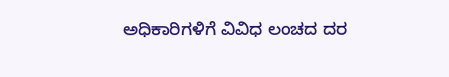ಅಧಿಕಾರಿಗಳಿಗೆ ವಿವಿಧ ಲಂಚದ ದರ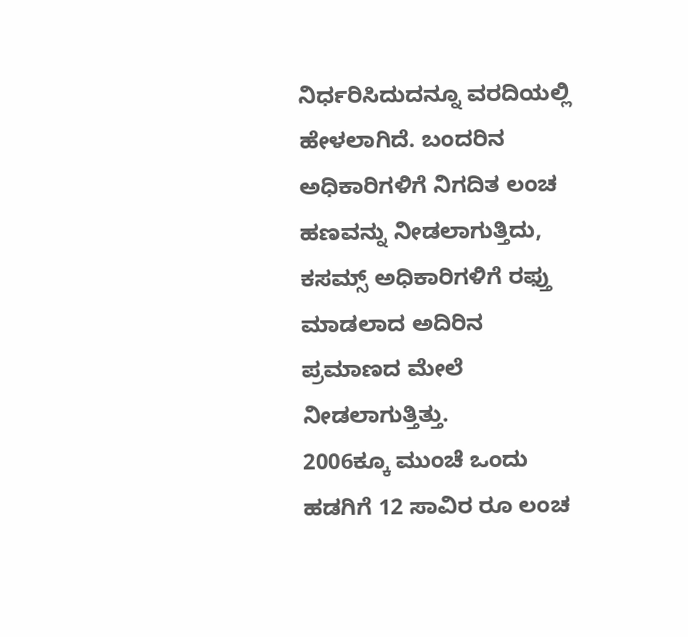ನಿರ್ಧರಿಸಿದುದನ್ನೂ ವರದಿಯಲ್ಲಿ ಹೇಳಲಾಗಿದೆ. ಬಂದರಿನ ಅಧಿಕಾರಿಗಳಿಗೆ ನಿಗದಿತ ಲಂಚ ಹಣವನ್ನು ನೀಡಲಾಗುತ್ತಿದು, ಕಸಮ್ಸ್ ಅಧಿಕಾರಿಗಳಿಗೆ ರಫ್ತು ಮಾಡಲಾದ ಅದಿರಿನ ಪ್ರಮಾಣದ ಮೇಲೆ ನೀಡಲಾಗುತ್ತಿತ್ತು.
2006ಕ್ಕೂ ಮುಂಚೆ ಒಂದು ಹಡಗಿಗೆ 12 ಸಾವಿರ ರೂ ಲಂಚ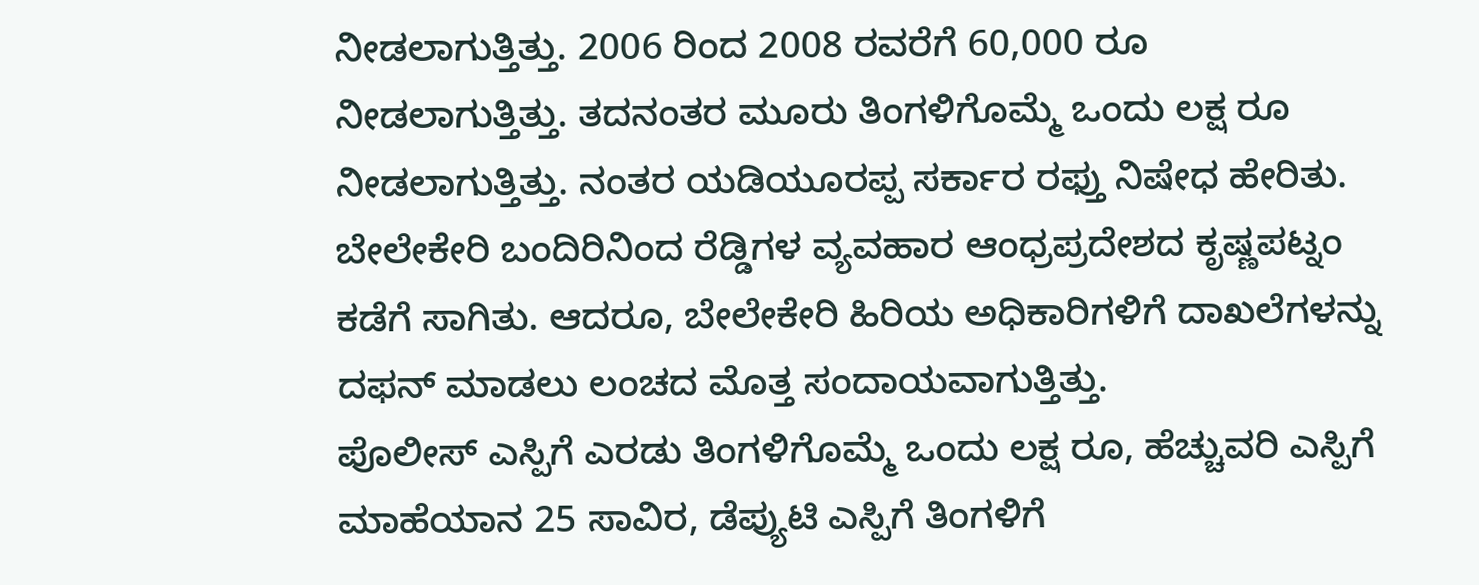ನೀಡಲಾಗುತ್ತಿತ್ತು. 2006 ರಿಂದ 2008 ರವರೆಗೆ 60,000 ರೂ ನೀಡಲಾಗುತ್ತಿತ್ತು. ತದನಂತರ ಮೂರು ತಿಂಗಳಿಗೊಮ್ಮೆ ಒಂದು ಲಕ್ಷ ರೂ ನೀಡಲಾಗುತ್ತಿತ್ತು. ನಂತರ ಯಡಿಯೂರಪ್ಪ ಸರ್ಕಾರ ರಫ್ತು ನಿಷೇಧ ಹೇರಿತು.
ಬೇಲೇಕೇರಿ ಬಂದಿರಿನಿಂದ ರೆಡ್ಡಿಗಳ ವ್ಯವಹಾರ ಆಂಧ್ರಪ್ರದೇಶದ ಕೃಷ್ಣಪಟ್ನಂ ಕಡೆಗೆ ಸಾಗಿತು. ಆದರೂ, ಬೇಲೇಕೇರಿ ಹಿರಿಯ ಅಧಿಕಾರಿಗಳಿಗೆ ದಾಖಲೆಗಳನ್ನು ದಫನ್ ಮಾಡಲು ಲಂಚದ ಮೊತ್ತ ಸಂದಾಯವಾಗುತ್ತಿತ್ತು.
ಪೊಲೀಸ್ ಎಸ್ಪಿಗೆ ಎರಡು ತಿಂಗಳಿಗೊಮ್ಮೆ ಒಂದು ಲಕ್ಷ ರೂ, ಹೆಚ್ಚುವರಿ ಎಸ್ಪಿಗೆ ಮಾಹೆಯಾನ 25 ಸಾವಿರ, ಡೆಪ್ಯುಟಿ ಎಸ್ಪಿಗೆ ತಿಂಗಳಿಗೆ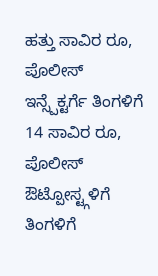ಹತ್ತು ಸಾವಿರ ರೂ, ಪೊಲೀಸ್ ಇನ್ಸ್ಪೆಕ್ಟರ್ಗೆ ತಿಂಗಳಿಗೆ 14 ಸಾವಿರ ರೂ, ಪೊಲೀಸ್ ಔಟ್ಪೋಸ್ಟ್ಗಳಿಗೆ ತಿಂಗಳಿಗೆ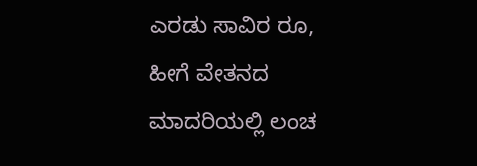ಎರಡು ಸಾವಿರ ರೂ, ಹೀಗೆ ವೇತನದ ಮಾದರಿಯಲ್ಲಿ ಲಂಚ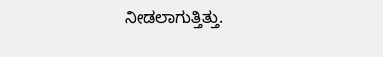ನೀಡಲಾಗುತ್ತಿತ್ತು.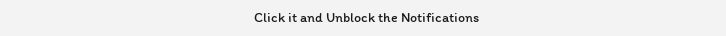Click it and Unblock the Notifications